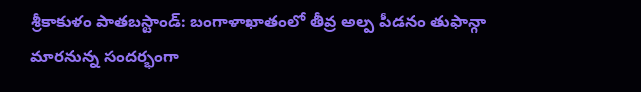శ్రీకాకుళం పాతబస్టాండ్: బంగాళాఖాతంలో తీవ్ర అల్ప పీడనం తుఫాన్గా మారనున్న సందర్భంగా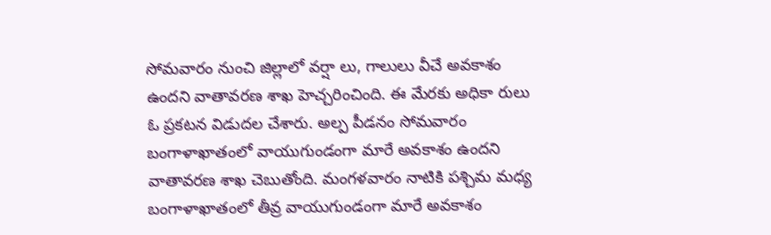సోమవారం నుంచి జిల్లాలో వర్షా లు, గాలులు వీచే అవకాశం ఉందని వాతావరణ శాఖ హెచ్చరించింది. ఈ మేరకు అధికా రులు ఓ ప్రకటన విడుదల చేశారు. అల్ప పీడనం సోమవారం బంగాళాఖాతంలో వాయుగుండంగా మారే అవకాశం ఉందని వాతావరణ శాఖ చెబుతోంది. మంగళవారం నాటికి పశ్చిమ మధ్య బంగాళాఖాతంలో తీవ్ర వాయుగుండంగా మారే అవకాశం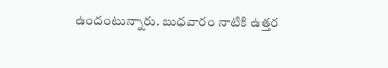ఉందంటున్నారు. బుధవారం నాటికి ఉత్తర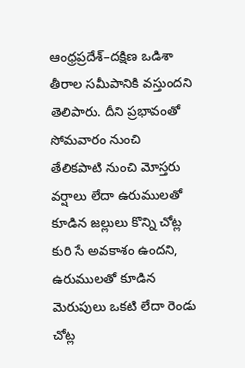ఆంధ్రప్రదేశ్–దక్షిణ ఒడిశా తీరాల సమీపానికి వస్తుందని తెలిపారు. దీని ప్రభావంతో సోమవారం నుంచి తేలికపాటి నుంచి మోస్తరు వర్షాలు లేదా ఉరుములతో కూడిన జల్లులు కొన్ని చోట్ల కురి సే అవకాశం ఉందని, ఉరుములతో కూడిన మెరుపులు ఒకటి లేదా రెండు చోట్ల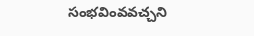సంభవింవవచ్చని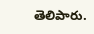తెలిపారు.